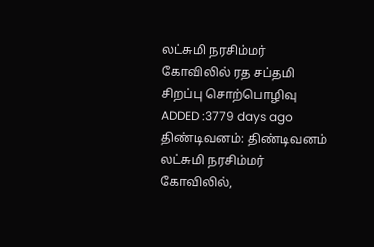லட்சுமி நரசிம்மர் கோவிலில் ரத சப்தமி சிறப்பு சொற்பொழிவு
ADDED :3779 days ago
திண்டிவனம்: திண்டிவனம் லட்சுமி நரசிம்மர் கோவிலில்,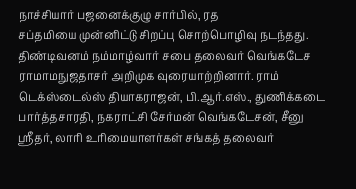நாச்சியார் பஜனைக்குழு சார்பில், ரத
சப்தமியை முன்னிட்டு சிறப்பு சொற்பொழிவு நடந்தது.
திண்டிவனம் நம்மாழ்வார் சபை தலைவர் வெங்கடேச ராமாமநுஜதாசர் அறிமுக வுரையாற்றினார். ராம் டெக்ஸ்டைல்ஸ் தியாகராஜன், பி.ஆர்.எஸ்., துணிக்கடை பார்த்தசாரதி, நகராட்சி சேர்மன் வெங்கடேசன், சீனு ஸ்ரீதர், லாரி உரிமையாளர்கள் சங்கத் தலைவர்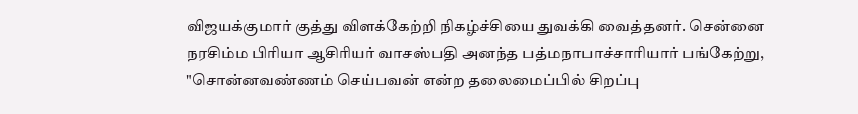விஜயக்குமார் குத்து விளக்கேற்றி நிகழ்ச்சியை துவக்கி வைத்தனர். சென்னை நரசிம்ம பிரியா ஆசிரியர் வாசஸ்பதி அனந்த பத்மநாபாச்சாரியார் பங்கேற்று, "சொன்னவண்ணம் செய்பவன் என்ற தலைமைப்பில் சிறப்பு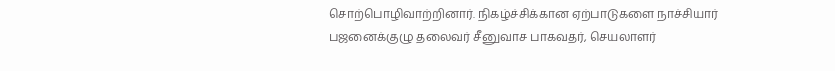சொற்பொழிவாற்றினார். நிகழ்ச்சிக்கான ஏற்பாடுகளை நாச்சியார் பஜனைக்குழு தலைவர் சீனுவாச பாகவதர், செயலாளர்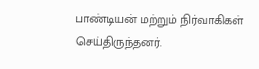பாண்டியன் மற்றும் நிர்வாகிகள் செய்திருந்தனர்.